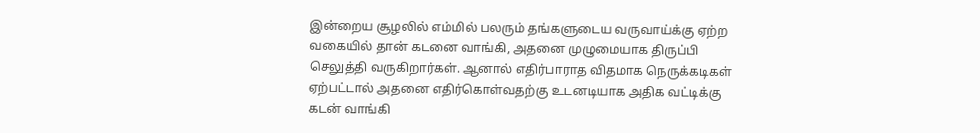இன்றைய சூழலில் எம்மில் பலரும் தங்களுடைய வருவாய்க்கு ஏற்ற வகையில் தான் கடனை வாங்கி, அதனை முழுமையாக திருப்பி செலுத்தி வருகிறார்கள். ஆனால் எதிர்பாராத விதமாக நெருக்கடிகள் ஏற்பட்டால் அதனை எதிர்கொள்வதற்கு உடனடியாக அதிக வட்டிக்கு கடன் வாங்கி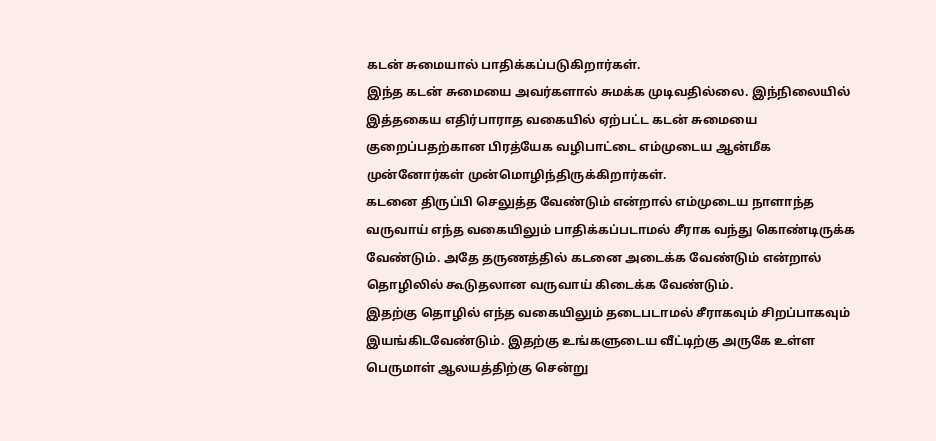கடன் சுமையால் பாதிக்கப்படுகிறார்கள்.
இந்த கடன் சுமையை அவர்களால் சுமக்க முடிவதில்லை. இந்நிலையில் இத்தகைய எதிர்பாராத வகையில் ஏற்பட்ட கடன் சுமையை குறைப்பதற்கான பிரத்யேக வழிபாட்டை எம்முடைய ஆன்மீக முன்னோர்கள் முன்மொழிந்திருக்கிறார்கள்.
கடனை திருப்பி செலுத்த வேண்டும் என்றால் எம்முடைய நாளாந்த வருவாய் எந்த வகையிலும் பாதிக்கப்படாமல் சீராக வந்து கொண்டிருக்க வேண்டும். அதே தருணத்தில் கடனை அடைக்க வேண்டும் என்றால் தொழிலில் கூடுதலான வருவாய் கிடைக்க வேண்டும்.
இதற்கு தொழில் எந்த வகையிலும் தடைபடாமல் சீராகவும் சிறப்பாகவும் இயங்கிடவேண்டும். இதற்கு உங்களுடைய வீட்டிற்கு அருகே உள்ள பெருமாள் ஆலயத்திற்கு சென்று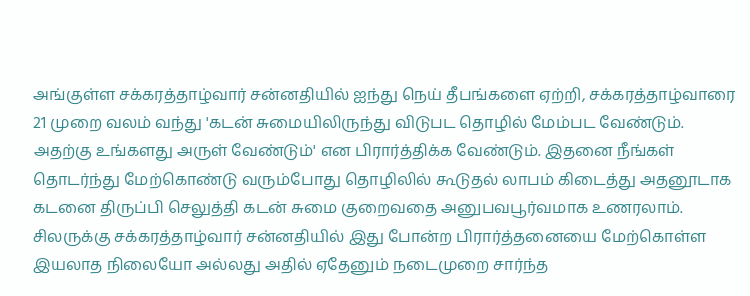அங்குள்ள சக்கரத்தாழ்வார் சன்னதியில் ஐந்து நெய் தீபங்களை ஏற்றி, சக்கரத்தாழ்வாரை 21 முறை வலம் வந்து 'கடன் சுமையிலிருந்து விடுபட தொழில் மேம்பட வேண்டும்.
அதற்கு உங்களது அருள் வேண்டும்' என பிரார்த்திக்க வேண்டும். இதனை நீங்கள் தொடர்ந்து மேற்கொண்டு வரும்போது தொழிலில் கூடுதல் லாபம் கிடைத்து அதனூடாக கடனை திருப்பி செலுத்தி கடன் சுமை குறைவதை அனுபவபூர்வமாக உணரலாம்.
சிலருக்கு சக்கரத்தாழ்வார் சன்னதியில் இது போன்ற பிரார்த்தனையை மேற்கொள்ள இயலாத நிலையோ அல்லது அதில் ஏதேனும் நடைமுறை சார்ந்த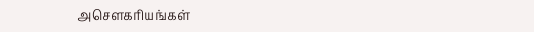அசௌகரியங்கள்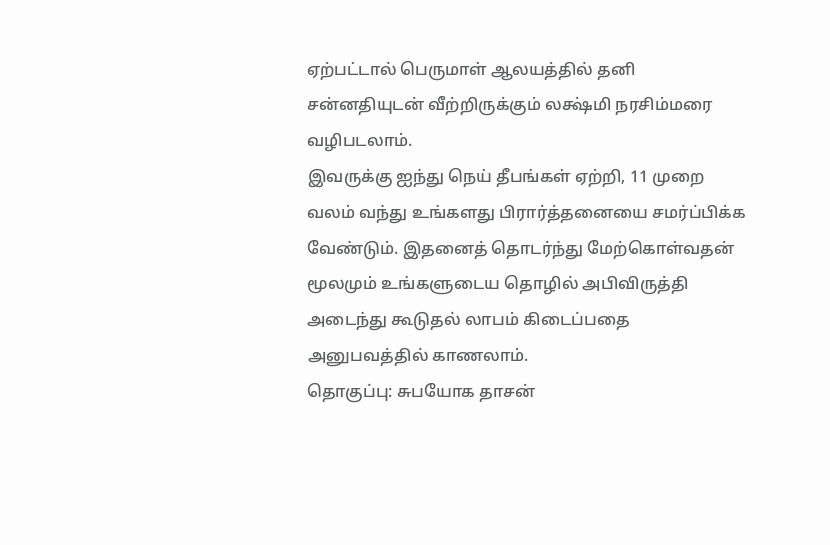ஏற்பட்டால் பெருமாள் ஆலயத்தில் தனி சன்னதியுடன் வீற்றிருக்கும் லக்ஷ்மி நரசிம்மரை வழிபடலாம்.
இவருக்கு ஐந்து நெய் தீபங்கள் ஏற்றி, 11 முறை வலம் வந்து உங்களது பிரார்த்தனையை சமர்ப்பிக்க வேண்டும். இதனைத் தொடர்ந்து மேற்கொள்வதன் மூலமும் உங்களுடைய தொழில் அபிவிருத்தி அடைந்து கூடுதல் லாபம் கிடைப்பதை அனுபவத்தில் காணலாம்.
தொகுப்பு: சுபயோக தாசன்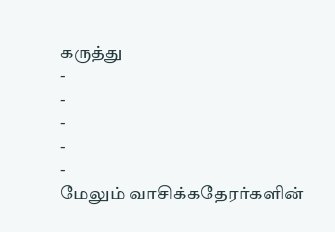கருத்து
-
-
-
-
-
மேலும் வாசிக்கதேரர்களின்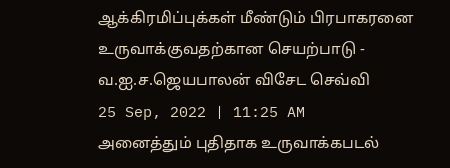ஆக்கிரமிப்புக்கள் மீண்டும் பிரபாகரனை உருவாக்குவதற்கான செயற்பாடு - வ.ஐ.ச.ஜெயபாலன் விசேட செவ்வி
25 Sep, 2022 | 11:25 AM
அனைத்தும் புதிதாக உருவாக்கபடல்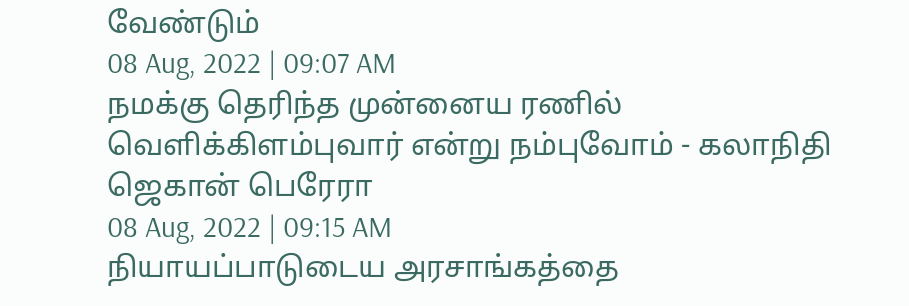வேண்டும்
08 Aug, 2022 | 09:07 AM
நமக்கு தெரிந்த முன்னைய ரணில் வெளிக்கிளம்புவார் என்று நம்புவோம் - கலாநிதி ஜெகான் பெரேரா
08 Aug, 2022 | 09:15 AM
நியாயப்பாடுடைய அரசாங்கத்தை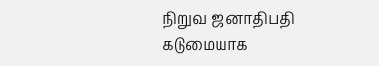நிறுவ ஜனாதிபதி கடுமையாக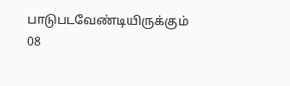பாடுபடவேண்டியிருக்கும்
08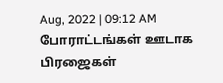Aug, 2022 | 09:12 AM
போராட்டங்கள் ஊடாக பிரஜைகள்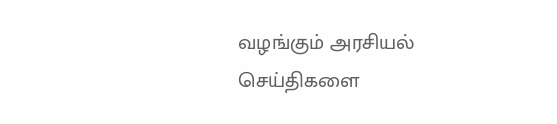வழங்கும் அரசியல் செய்திகளை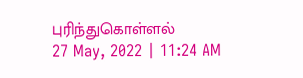புரிந்துகொள்ளல்
27 May, 2022 | 11:24 AM